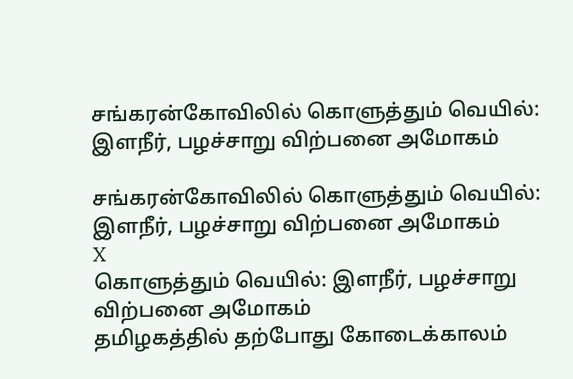சங்கரன்கோவிலில் கொளுத்தும் வெயில்: இளநீர், பழச்சாறு விற்பனை அமோகம்

சங்கரன்கோவிலில் கொளுத்தும் வெயில்: இளநீர், பழச்சாறு விற்பனை அமோகம்
X
கொளுத்தும் வெயில்: இளநீர், பழச்சாறு விற்பனை அமோகம்
தமிழகத்தில் தற்போது கோடைக்காலம்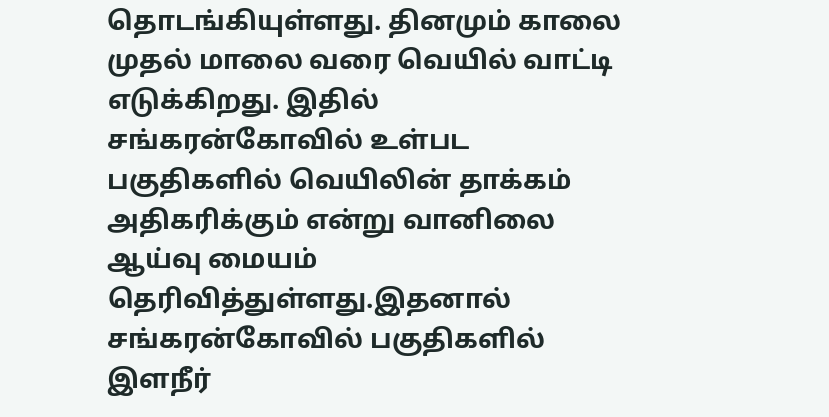தொடங்கியுள்ளது. தினமும் காலை முதல் மாலை வரை வெயில் வாட்டி எடுக்கிறது. இதில் சங்கரன்கோவில் உள்பட பகுதிகளில் வெயிலின் தாக்கம் அதிகரிக்கும் என்று வானிலை ஆய்வு மையம் தெரிவித்துள்ளது.இதனால் சங்கரன்கோவில் பகுதிகளில் இளநீர்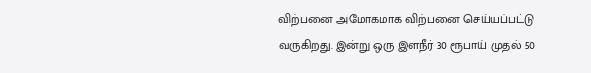விற்பனை அமோகமாக விற்பனை செய்யப்பட்டு வருகிறது. இன்று ஒரு இளநீர் 30 ரூபாய் முதல் 50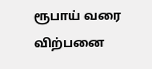ரூபாய் வரை விற்பனை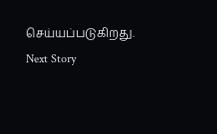செய்யப்படுகிறது.
Next Story